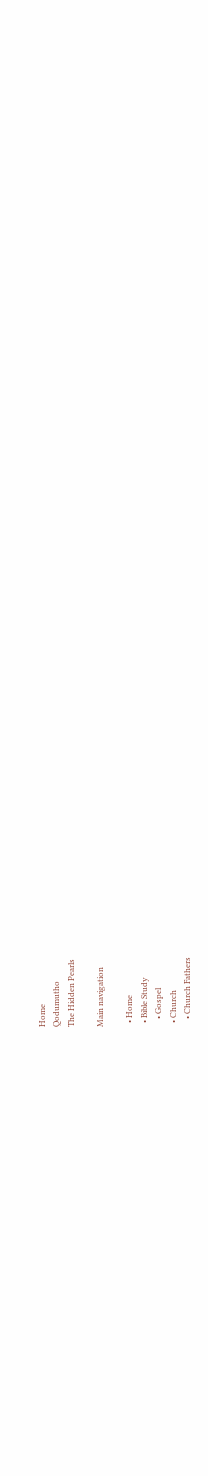Home
Qodumutho
The Hidden Pearls

Main navigation

  • Home
  • Bible Study
    • Gospel
  • Church
    • Church Fathers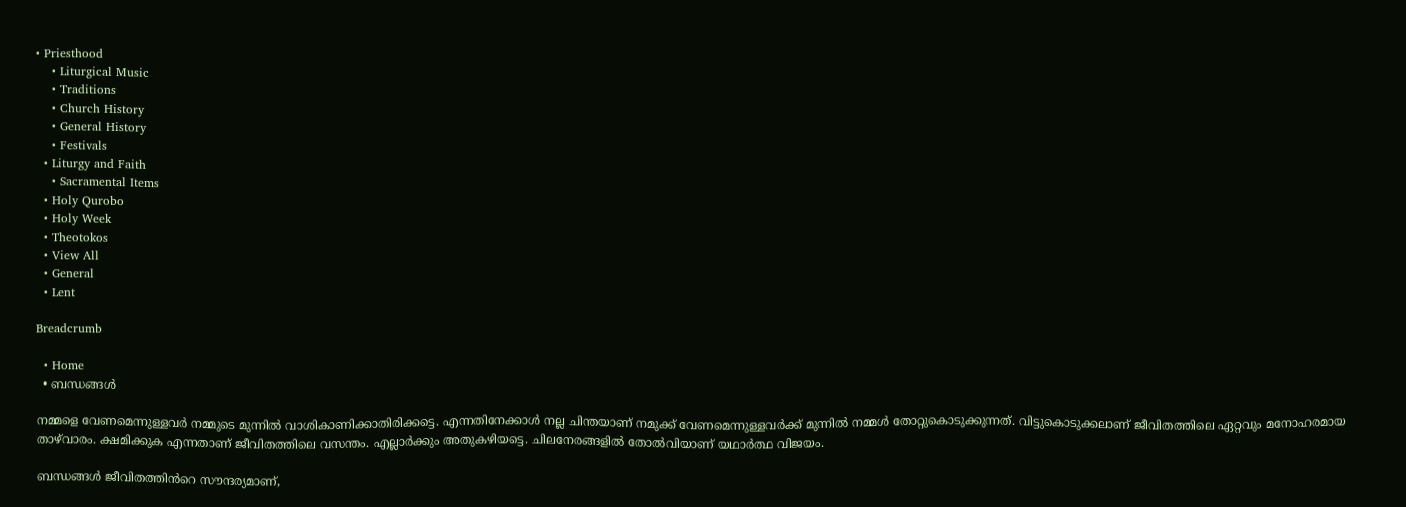• Priesthood
    • Liturgical Music
    • Traditions
    • Church History
    • General History
    • Festivals
  • Liturgy and Faith
    • Sacramental Items
  • Holy Qurobo
  • Holy Week
  • Theotokos
  • View All
  • General
  • Lent

Breadcrumb

  • Home
  • ബന്ധങ്ങൾ

നമ്മളെ വേണമെന്നുള്ളവർ നമ്മുടെ മുന്നിൽ വാശികാണിക്കാതിരിക്കട്ടെ. എന്നതിനേക്കാൾ നല്ല ചിന്തയാണ് നമുക്ക് വേണമെന്നുള്ളവർക്ക് മുന്നിൽ നമ്മൾ തോറ്റുകൊടുക്കുന്നത്. വിട്ടുകൊടുക്കലാണ് ജീവിതത്തിലെ ഏറ്റവും മനോഹരമായ താഴ്‌വാരം. ക്ഷമിക്കുക എന്നതാണ് ജീവിതത്തിലെ വസന്തം. എല്ലാർക്കും അതുകഴിയട്ടെ. ചിലനേരങ്ങളിൽ തോൽവിയാണ് യഥാർത്ഥ വിജയം.

ബന്ധങ്ങൾ ജീവിതത്തിൻറെ സൗന്ദര്യമാണ്,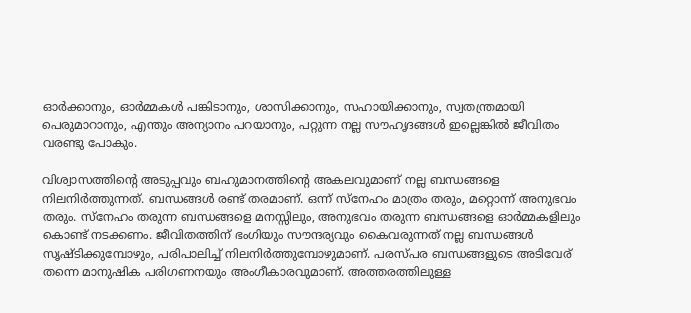ഓർക്കാനും, ഓർമ്മകൾ പങ്കിടാനും, ശാസിക്കാനും, സഹായിക്കാനും, സ്വതന്ത്രമായി പെരുമാറാനും, എന്തും അന്യാനം പറയാനും, പറ്റുന്ന നല്ല സൗഹൃദങ്ങൾ ഇല്ലെങ്കിൽ ജീവിതം വരണ്ടു പോകും.

വിശ്വാസത്തിന്റെ അടുപ്പവും ബഹുമാനത്തിന്റെ അകലവുമാണ് നല്ല ബന്ധങ്ങളെ നിലനിർത്തുന്നത്. ബന്ധങ്ങൾ രണ്ട് തരമാണ്. ഒന്ന് സ്നേഹം മാത്രം തരും, മറ്റൊന്ന് അനുഭവം തരും. സ്നേഹം തരുന്ന ബന്ധങ്ങളെ മനസ്സിലും, അനുഭവം തരുന്ന ബന്ധങ്ങളെ ഓർമ്മകളിലും കൊണ്ട് നടക്കണം. ജീവിതത്തിന് ഭംഗിയും സൗന്ദര്യവും കൈവരുന്നത് നല്ല ബന്ധങ്ങൾ സൃഷ്ടിക്കുമ്പോഴും, പരിപാലിച്ച് നിലനിർത്തുമ്പോഴുമാണ്. പരസ്പര ബന്ധങ്ങളുടെ അടിവേര് തന്നെ മാനുഷിക പരിഗണനയും അംഗീകാരവുമാണ്. അത്തരത്തിലുള്ള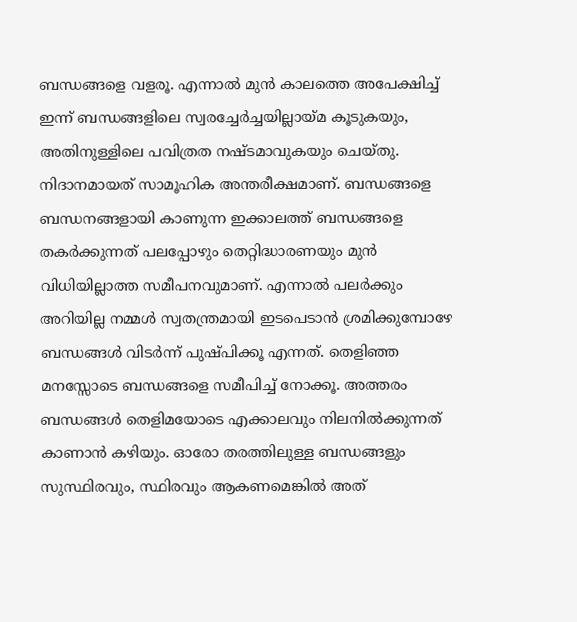ബന്ധങ്ങളെ വളരൂ. എന്നാൽ മുൻ കാലത്തെ അപേക്ഷിച്ച് ഇന്ന് ബന്ധങ്ങളിലെ സ്വരച്ചേർച്ചയില്ലായ്മ കൂടുകയും, അതിനുള്ളിലെ പവിത്രത നഷ്ടമാവുകയും ചെയ്തു. നിദാനമായത് സാമൂഹിക അന്തരീക്ഷമാണ്. ബന്ധങ്ങളെ ബന്ധനങ്ങളായി കാണുന്ന ഇക്കാലത്ത് ബന്ധങ്ങളെ തകർക്കുന്നത് പലപ്പോഴും തെറ്റിദ്ധാരണയും മുൻ വിധിയില്ലാത്ത സമീപനവുമാണ്. എന്നാൽ പലർക്കും അറിയില്ല നമ്മൾ സ്വതന്ത്രമായി ഇടപെടാൻ ശ്രമിക്കുമ്പോഴേ ബന്ധങ്ങൾ വിടർന്ന് പുഷ്പിക്കൂ എന്നത്. തെളിഞ്ഞ മനസ്സോടെ ബന്ധങ്ങളെ സമീപിച്ച് നോക്കൂ. അത്തരം ബന്ധങ്ങൾ തെളിമയോടെ എക്കാലവും നിലനിൽക്കുന്നത് കാണാൻ കഴിയും. ഓരോ തരത്തിലുള്ള ബന്ധങ്ങളും സുസ്ഥിരവും, സ്ഥിരവും ആകണമെങ്കിൽ അത്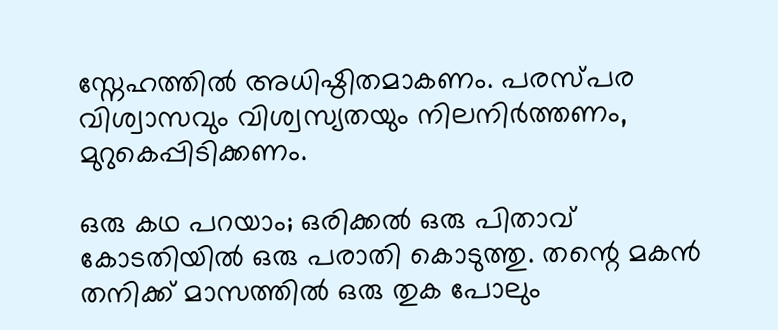സ്നേഹത്തിൽ അധിഷ്ഠിതമാകണം. പരസ്പര വിശ്വാസവും വിശ്വസ്യതയും നിലനിർത്തണം, മുറുകെപ്പിടിക്കണം.

ഒരു കഥ പറയാം; ഒരിക്കൽ ഒരു പിതാവ് കോടതിയിൽ ഒരു പരാതി കൊടുത്തു. തന്റെ മകൻ തനിക്ക് മാസത്തിൽ ഒരു തുക പോലും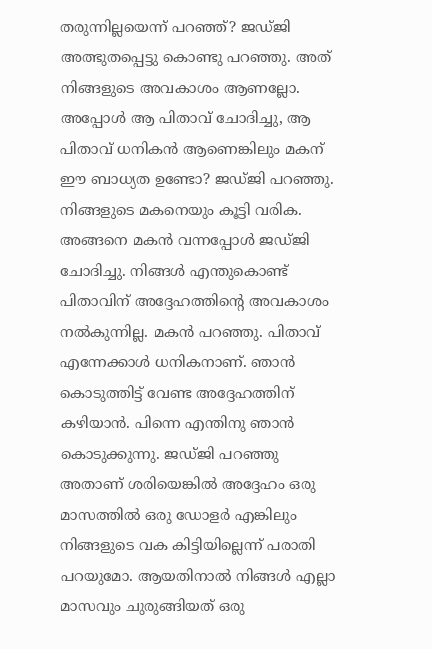തരുന്നില്ലയെന്ന് പറഞ്ഞ്? ജഡ്ജി അത്ഭുതപ്പെട്ടു കൊണ്ടു പറഞ്ഞു. അത് നിങ്ങളുടെ അവകാശം ആണല്ലോ. അപ്പോൾ ആ പിതാവ് ചോദിച്ചു, ആ പിതാവ് ധനികൻ ആണെങ്കിലും മകന് ഈ ബാധ്യത ഉണ്ടോ? ജഡ്ജി പറഞ്ഞു. നിങ്ങളുടെ മകനെയും കൂട്ടി വരിക. അങ്ങനെ മകൻ വന്നപ്പോൾ ജഡ്ജി ചോദിച്ചു. നിങ്ങൾ എന്തുകൊണ്ട് പിതാവിന് അദ്ദേഹത്തിന്റെ അവകാശം നൽകുന്നില്ല. മകൻ പറഞ്ഞു. പിതാവ് എന്നേക്കാൾ ധനികനാണ്. ഞാൻ കൊടുത്തിട്ട് വേണ്ട അദ്ദേഹത്തിന് കഴിയാൻ. പിന്നെ എന്തിനു ഞാൻ കൊടുക്കുന്നു. ജഡ്ജി പറഞ്ഞു അതാണ് ശരിയെങ്കിൽ അദ്ദേഹം ഒരു മാസത്തിൽ ഒരു ഡോളർ എങ്കിലും നിങ്ങളുടെ വക കിട്ടിയില്ലെന്ന് പരാതി പറയുമോ. ആയതിനാൽ നിങ്ങൾ എല്ലാ മാസവും ചുരുങ്ങിയത് ഒരു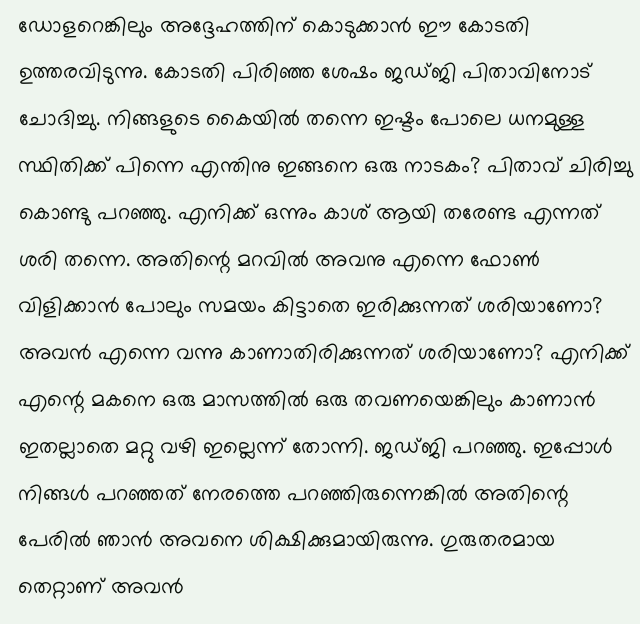ഡോളറെങ്കിലും അദ്ദേഹത്തിന് കൊടുക്കാൻ ഈ കോടതി ഉത്തരവിടുന്നു. കോടതി പിരിഞ്ഞ ശേഷം ജഡ്ജി പിതാവിനോട് ചോദിച്ചു. നിങ്ങളുടെ കൈയിൽ തന്നെ ഇഷ്ടം പോലെ ധനമുള്ള സ്ഥിതിക്ക് പിന്നെ എന്തിനു ഇങ്ങനെ ഒരു നാടകം? പിതാവ് ചിരിച്ചു കൊണ്ടു പറഞ്ഞു. എനിക്ക് ഒന്നും കാശ് ആയി തരേണ്ട എന്നത് ശരി തന്നെ. അതിന്റെ മറവിൽ അവനു എന്നെ ഫോൺ വിളിക്കാൻ പോലും സമയം കിട്ടാതെ ഇരിക്കുന്നത് ശരിയാണോ? അവൻ എന്നെ വന്നു കാണാതിരിക്കുന്നത് ശരിയാണോ? എനിക്ക് എന്റെ മകനെ ഒരു മാസത്തിൽ ഒരു തവണയെങ്കിലും കാണാൻ ഇതല്ലാതെ മറ്റു വഴി ഇല്ലെന്ന് തോന്നി. ജഡ്ജി പറഞ്ഞു. ഇപ്പോൾ നിങ്ങൾ പറഞ്ഞത് നേരത്തെ പറഞ്ഞിരുന്നെങ്കിൽ അതിന്റെ പേരിൽ ഞാൻ അവനെ ശിക്ഷിക്കുമായിരുന്നു. ഗുരുതരമായ തെറ്റാണ് അവൻ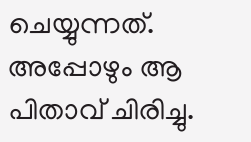ചെയ്യുന്നത്. അപ്പോഴും ആ പിതാവ് ചിരിച്ചു.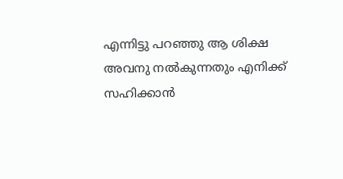എന്നിട്ടു പറഞ്ഞു ആ ശിക്ഷ അവനു നൽകുന്നതും എനിക്ക് സഹിക്കാൻ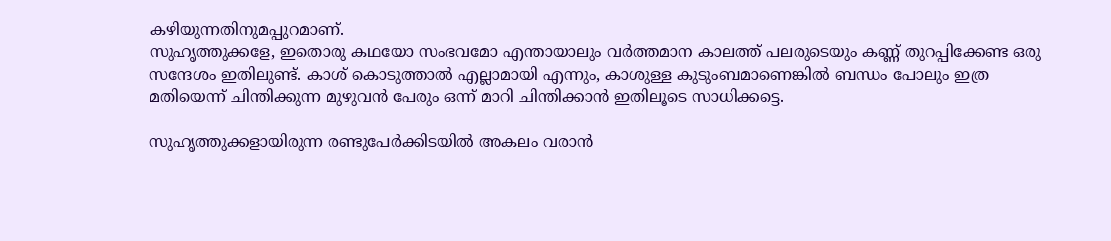കഴിയുന്നതിനുമപ്പുറമാണ്.
സുഹൃത്തുക്കളേ, ഇതൊരു കഥയോ സംഭവമോ എന്തായാലും വർത്തമാന കാലത്ത് പലരുടെയും കണ്ണ് തുറപ്പിക്കേണ്ട ഒരു സന്ദേശം ഇതിലുണ്ട്. കാശ് കൊടുത്താൽ എല്ലാമായി എന്നും, കാശുള്ള കുടുംബമാണെങ്കിൽ ബന്ധം പോലും ഇത്ര മതിയെന്ന് ചിന്തിക്കുന്ന മുഴുവൻ പേരും ഒന്ന് മാറി ചിന്തിക്കാൻ ഇതിലൂടെ സാധിക്കട്ടെ.

സുഹൃത്തുക്കളായിരുന്ന രണ്ടുപേർക്കിടയിൽ അകലം വരാൻ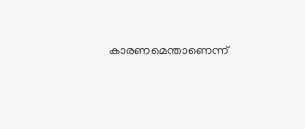കാരണമെന്താണെന്ന്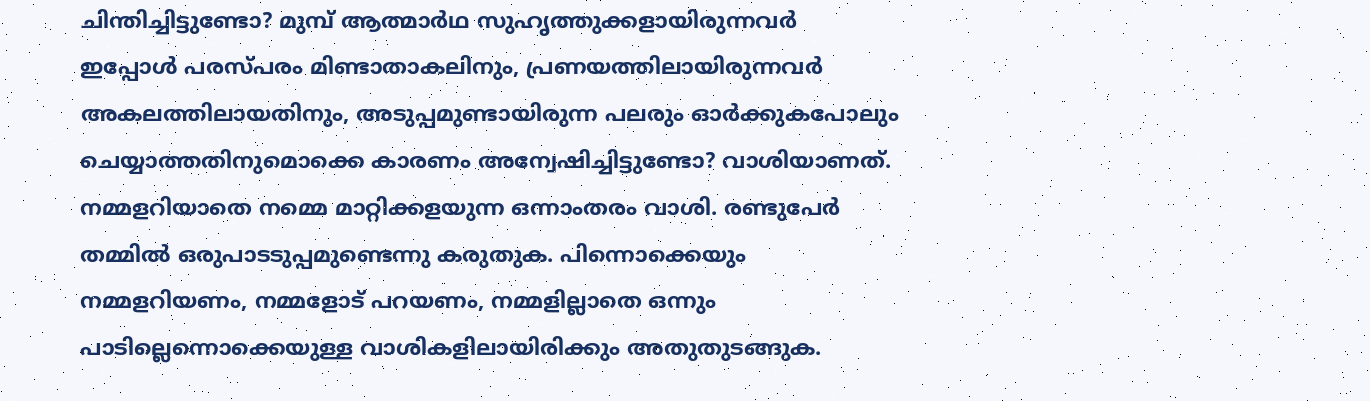ചിന്തിച്ചിട്ടുണ്ടോ? മുമ്പ് ആത്മാർഥ സുഹൃത്തുക്കളായിരുന്നവർ ഇപ്പോൾ പരസ്പരം മിണ്ടാതാകലിനും, പ്രണയത്തിലായിരുന്നവർ അകലത്തിലായതിനും, അടുപ്പമുണ്ടായിരുന്ന പലരും ഓർക്കുകപോലും ചെയ്യാത്തതിനുമൊക്കെ കാരണം അന്വേഷിച്ചിട്ടുണ്ടോ? വാശിയാണത്. നമ്മളറിയാതെ നമ്മെ മാറ്റിക്കളയുന്ന ഒന്നാംതരം വാശി. രണ്ടുപേർ തമ്മിൽ ഒരുപാടടുപ്പമുണ്ടെന്നു കരുതുക. പിന്നൊക്കെയും നമ്മളറിയണം, നമ്മളോട് പറയണം, നമ്മളില്ലാതെ ഒന്നും പാടില്ലെന്നൊക്കെയുള്ള വാശികളിലായിരിക്കും അതുതുടങ്ങുക.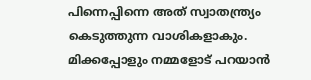പിന്നെപ്പിന്നെ അത് സ്വാതന്ത്ര്യം കെടുത്തുന്ന വാശികളാകും. മിക്കപ്പോളും നമ്മളോട് പറയാൻ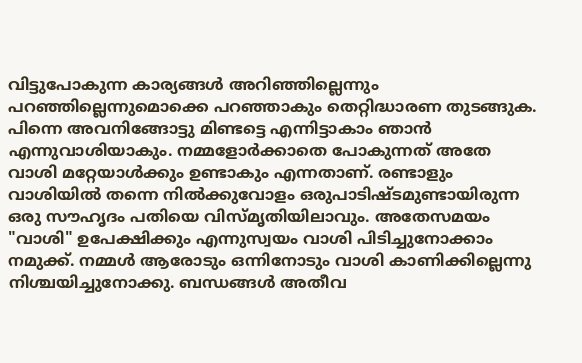വിട്ടുപോകുന്ന കാര്യങ്ങൾ അറിഞ്ഞില്ലെന്നും പറഞ്ഞില്ലെന്നുമൊക്കെ പറഞ്ഞാകും തെറ്റിദ്ധാരണ തുടങ്ങുക. പിന്നെ അവനിങ്ങോട്ടു മിണ്ടട്ടെ എന്നിട്ടാകാം ഞാൻ എന്നുവാശിയാകും. നമ്മളോർക്കാതെ പോകുന്നത് അതേ വാശി മറ്റേയാൾക്കും ഉണ്ടാകും എന്നതാണ്. രണ്ടാളും വാശിയിൽ തന്നെ നിൽക്കുവോളം ഒരുപാടിഷ്ടമുണ്ടായിരുന്ന ഒരു സൗഹൃദം പതിയെ വിസ്മൃതിയിലാവും. അതേസമയം "വാശി" ഉപേക്ഷിക്കും എന്നുസ്വയം വാശി പിടിച്ചുനോക്കാം നമുക്ക്. നമ്മൾ ആരോടും ഒന്നിനോടും വാശി കാണിക്കില്ലെന്നു നിശ്ചയിച്ചുനോക്കു. ബന്ധങ്ങൾ അതീവ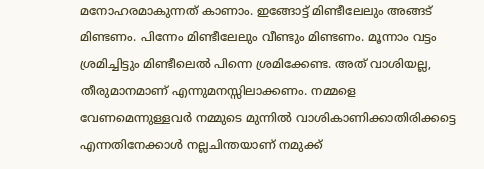മനോഹരമാകുന്നത് കാണാം. ഇങ്ങോട്ട് മിണ്ടീലേലും അങ്ങട് മിണ്ടണം. പിന്നേം മിണ്ടീലേലും വീണ്ടും മിണ്ടണം. മൂന്നാം വട്ടം ശ്രമിച്ചിട്ടും മിണ്ടീലെൽ പിന്നെ ശ്രമിക്കേണ്ട. അത് വാശിയല്ല, തീരുമാനമാണ് എന്നുമനസ്സിലാക്കണം. നമ്മളെ വേണമെന്നുള്ളവർ നമ്മുടെ മുന്നിൽ വാശികാണിക്കാതിരിക്കട്ടെ എന്നതിനേക്കാൾ നല്ലചിന്തയാണ് നമുക്ക്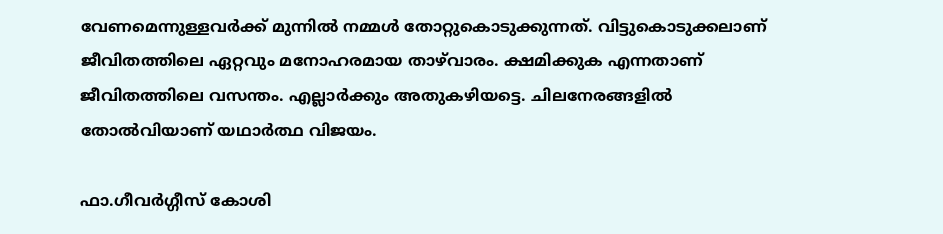വേണമെന്നുള്ളവർക്ക് മുന്നിൽ നമ്മൾ തോറ്റുകൊടുക്കുന്നത്. വിട്ടുകൊടുക്കലാണ് ജീവിതത്തിലെ ഏറ്റവും മനോഹരമായ താഴ്‌വാരം. ക്ഷമിക്കുക എന്നതാണ് ജീവിതത്തിലെ വസന്തം. എല്ലാർക്കും അതുകഴിയട്ടെ. ചിലനേരങ്ങളിൽ തോൽവിയാണ് യഥാർത്ഥ വിജയം.

ഫാ.ഗീവർഗ്ഗീസ് കോശി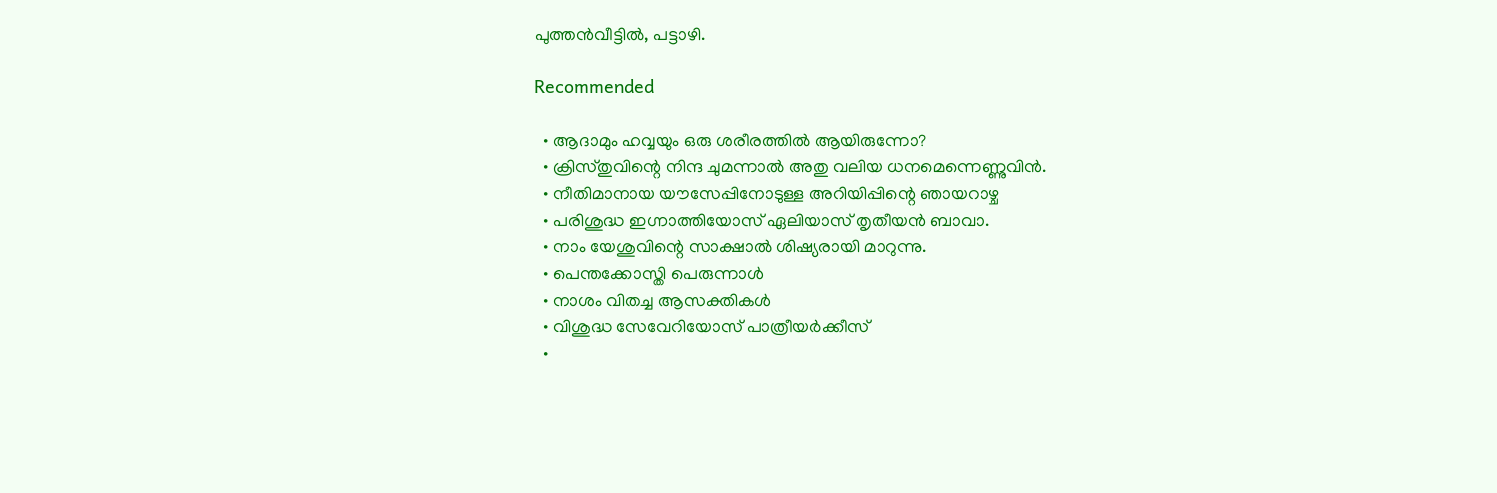പുത്തൻവീട്ടിൽ, പട്ടാഴി.

Recommended

  • ആദാമും ഹവ്വയും ഒരു ശരീരത്തിൽ ആയിരുന്നോ?
  • ക്രിസ്തുവിന്റെ നിന്ദ ചുമന്നാൽ അതു വലിയ ധനമെന്നെണ്ണുവിൻ.
  • നീതിമാനായ യൗസേപ്പിനോടുള്ള അറിയിപ്പിന്റെ ഞായറാഴ്ച
  • പരിശുദ്ധ ഇഗ്നാത്തിയോസ് ഏലിയാസ് തൃതീയന്‍ ബാവാ.
  • നാം യേശുവിന്റെ സാക്ഷാൽ ശിഷ്യരായി മാറുന്നു.
  • പെന്തക്കോസ്തി പെരുന്നാൾ
  • നാശം വിതച്ച ആസക്തികൾ
  • വിശുദ്ധ സേവേറിയോസ് പാത്രീയർക്കീസ്
  •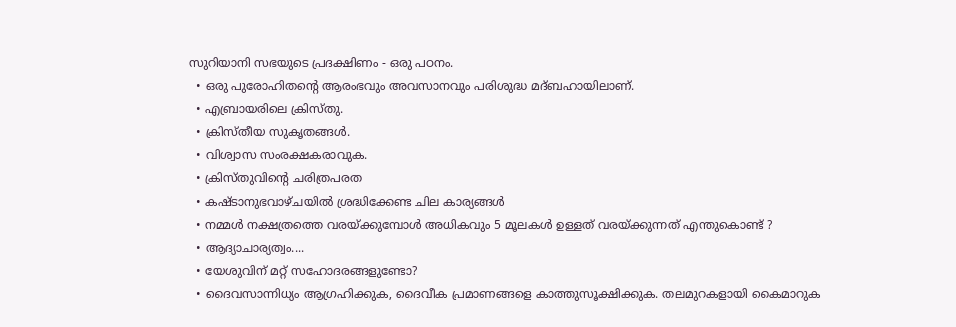സുറിയാനി സഭയുടെ പ്രദക്ഷിണം - ഒരു പഠനം.
  • ഒരു പുരോഹിതന്‍റെ ആരംഭവും അവസാനവും പരിശുദ്ധ മദ്ബഹായിലാണ്.
  • എബ്രായരിലെ ക്രിസ്തു.
  • ക്രിസ്തീയ സുകൃതങ്ങൾ.
  • വിശ്വാസ സംരക്ഷകരാവുക.
  • ക്രിസ്തുവിന്റെ ചരിത്രപരത
  • കഷ്ടാനുഭവാഴ്ചയിൽ ശ്രദ്ധിക്കേണ്ട ചില കാര്യങ്ങൾ
  • നമ്മൾ നക്ഷത്രത്തെ വരയ്ക്കുമ്പോൾ അധികവും 5 മൂലകൾ ഉള്ളത് വരയ്ക്കുന്നത് എന്തുകൊണ്ട് ?
  • ആദ്യാചാര്യത്വം....
  • യേശുവിന് മറ്റ് സഹോദരങ്ങളുണ്ടോ?
  • ദൈവസാന്നിധ്യം ആഗ്രഹിക്കുക, ദൈവീക പ്രമാണങ്ങളെ കാത്തുസൂക്ഷിക്കുക. തലമുറകളായി കൈമാറുക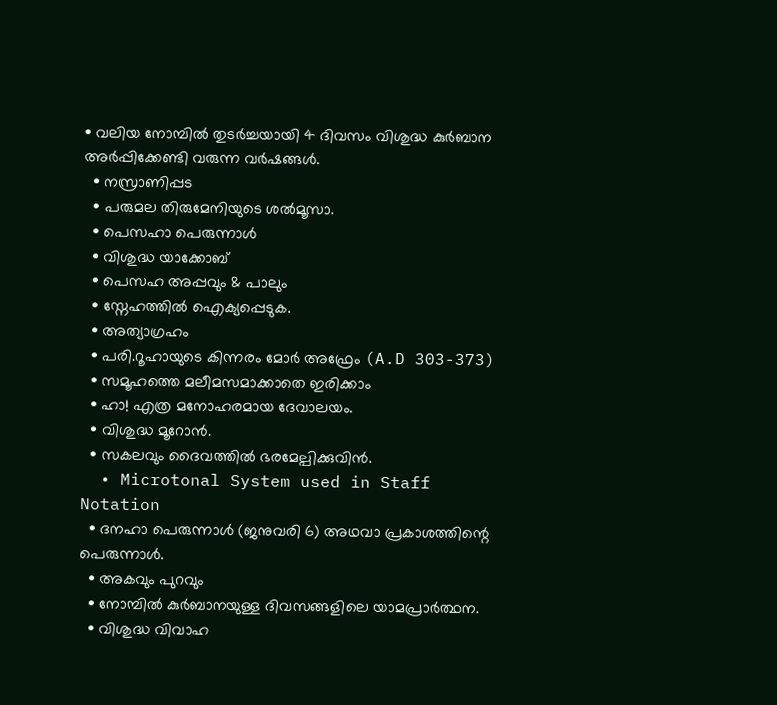• വലിയ നോമ്പിൽ തുടർച്ചയായി 4 ദിവസം വിശുദ്ധ കുർബാന അർപ്പിക്കേണ്ടി വരുന്ന വർഷങ്ങൾ.
  • നസ്രാണിപ്പട
  • പരുമല തിരുമേനിയുടെ ശൽമൂസാ.
  • പെസഹാ പെരുന്നാള്‍
  • വിശുദ്ധ യാക്കോബ്
  • പെസഹ അപ്പവും & പാലും
  • സ്നേഹത്തിൽ ഐക്യപ്പെടുക.
  • അത്യാഗ്രഹം
  • പരി.റൂഹായുടെ കിന്നരം മോർ അഫ്രേം (A.D 303-373)
  • സമൂഹത്തെ മലീമസമാക്കാതെ ഇരിക്കാം
  • ഹാ! എത്ര മനോഹരമായ ദേവാലയം.
  • വിശുദ്ധ മൂറോന്‍.
  • സകലവും ദൈവത്തിൽ ഭരമേല്പിക്കുവിൻ.
  • Microtonal System used in Staff Notation
  • ദനഹാ പെരുന്നാൾ (ജനുവരി 6) അഥവാ പ്രകാശത്തിന്റെ പെരുന്നാൾ.
  • അകവും പുറവും
  • നോമ്പിൽ കുർബാനയുള്ള ദിവസങ്ങളിലെ യാമപ്രാർത്ഥന.
  • വിശുദ്ധ വിവാഹ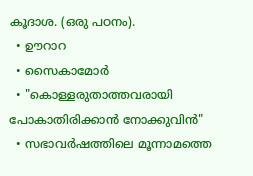കൂദാശ. (ഒരു പഠനം).
  • ഊറാറ
  • സൈകാമോർ
  • "കൊള്ളരുതാത്തവരായി പോകാതിരിക്കാൻ നോക്കുവിൻ"
  • സഭാവർഷത്തിലെ മൂന്നാമത്തെ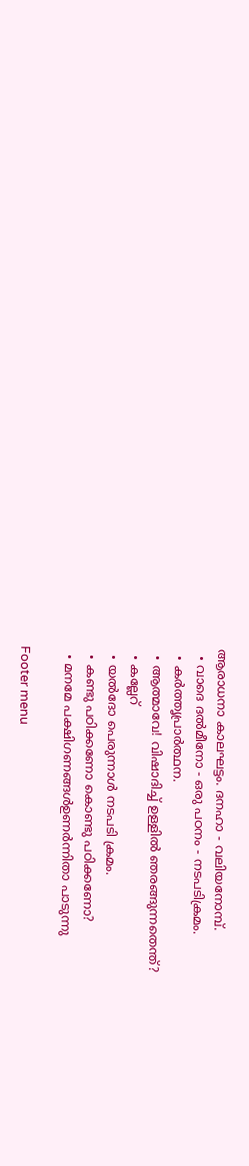ആരാധനാ കാലഘട്ടം. ദനഹാ - വലിയനോമ്പ്‌.
  • വാദെ ദൽമീനോ - ഒരു പഠനം - നടപടിക്രമം.
  • കർത്തൃപ്രാർത്ഥന.
  • ആത്മാവേ! വിഷാദിച്ച് ഉള്ളിൽ ഞരങ്ങുന്നതെന്ത്?
  • കല്ലേറ്
  • യൽദോ പെരുന്നാൾ നടപടി ക്രമം.
  • കണ്ടു പഠിക്കണോ കൊണ്ടു പഠിക്കണോ?
  • മനമേ പക്ഷിഗണങ്ങൾഉണർന്നിതാ പാടുന്നു

Footer menu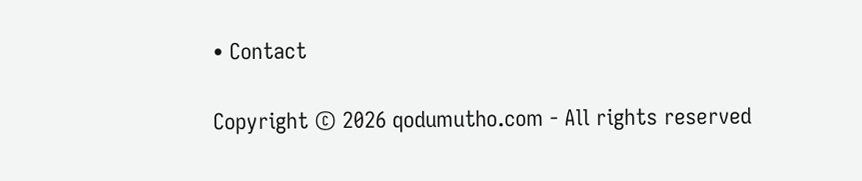• Contact

Copyright © 2026 qodumutho.com - All rights reserved